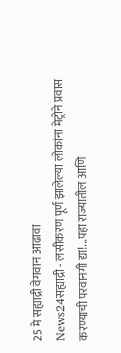25 मे सह्याद्री वेगवान आढावा
News24सह्याद्री - लसीकरण पूर्ण झालेल्या लोकांना मेट्रोने प्रवास करण्याची परवानगी द्या!...पहा राज्यातील आणि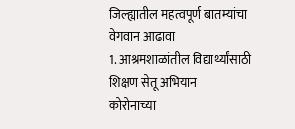जिल्ह्यातील महत्वपूर्ण बातम्यांचा वेगवान आढावा
1. आश्रमशाळांतील विद्यार्थ्यांसाठी शिक्षण सेतू अभियान
कोरोनाच्या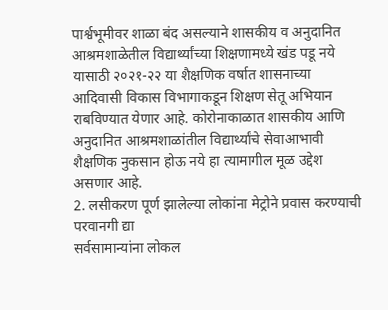पार्श्वभूमीवर शाळा बंद असल्याने शासकीय व अनुदानित आश्रमशाळेतील विद्यार्थ्यांच्या शिक्षणामध्ये खंड पडू नये यासाठी २०२१-२२ या शैक्षणिक वर्षात शासनाच्या आदिवासी विकास विभागाकडून शिक्षण सेतू अभियान राबविण्यात येणार आहे. कोरोनाकाळात शासकीय आणि अनुदानित आश्रमशाळांतील विद्यार्थ्यांचे सेवाआभावी शैक्षणिक नुकसान होऊ नये हा त्यामागील मूळ उद्देश असणार आहे.
2. लसीकरण पूर्ण झालेल्या लोकांना मेट्रोने प्रवास करण्याची परवानगी द्या
सर्वसामान्यांना लोकल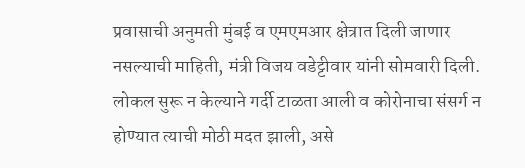प्रवासाची अनुमती मुंबई व एमएमआर क्षेत्रात दिली जाणार नसल्याची माहिती, मंत्री विजय वडेट्टीवार यांनी सोमवारी दिली. लोकल सुरू न केल्याने गर्दी टाळता आली व कोरोनाचा संसर्ग न होण्यात त्याची मोठी मदत झाली, असे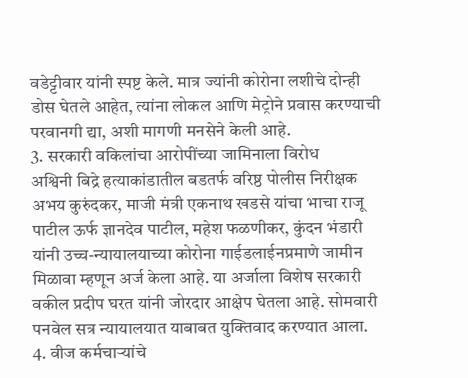वडेट्टीवार यांनी स्पष्ट केले. मात्र ज्यांनी कोरोना लशीचे दोन्ही डोस घेतले आहेत, त्यांना लोकल आणि मेट्रोने प्रवास करण्याची परवानगी द्या, अशी मागणी मनसेने केली आहे.
3. सरकारी वकिलांचा आरोपींच्या जामिनाला विरोध
अश्विनी बिद्रे हत्याकांडातील बडतर्फ वरिष्ठ पोलीस निरीक्षक अभय कुरुंदकर, माजी मंत्री एकनाथ खडसे यांचा भाचा राजू पाटील ऊर्फ ज्ञानदेव पाटील, महेश फळणीकर, कुंदन भंडारी यांनी उच्च-न्यायालयाच्या कोरोना गाईडलाईनप्रमाणे जामीन मिळावा म्हणून अर्ज केला आहे. या अर्जाला विशेष सरकारी वकील प्रदीप घरत यांनी जोरदार आक्षेप घेतला आहे. सोमवारी पनवेल सत्र न्यायालयात याबाबत युक्तिवाद करण्यात आला.
4. वीज कर्मचाऱ्यांचे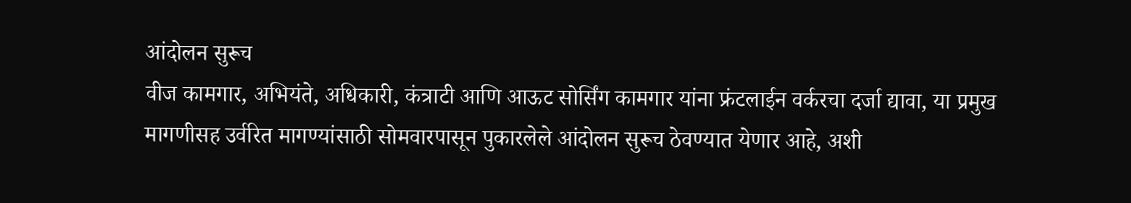आंदोलन सुरूच
वीज कामगार, अभियंते, अधिकारी, कंत्राटी आणि आऊट सोर्सिंग कामगार यांना फ्रंटलाईन वर्करचा दर्जा द्यावा, या प्रमुख मागणीसह उर्वरित मागण्यांसाठी सोमवारपासून पुकारलेले आंदोलन सुरूच ठेवण्यात येणार आहे, अशी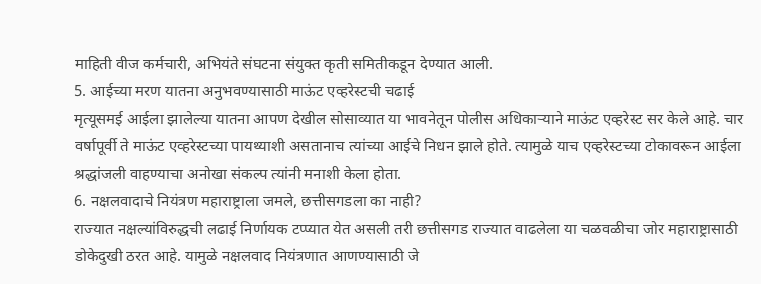माहिती वीज कर्मचारी, अभियंते संघटना संयुक्त कृती समितीकडून देण्यात आली.
5. आईच्या मरण यातना अनुभवण्यासाठी माऊंट एव्हरेस्टची चढाई
मृत्यूसमई आईला झालेल्या यातना आपण देखील सोसाव्यात या भावनेतून पोलीस अधिकाऱ्याने माऊंट एव्हरेस्ट सर केले आहे. चार वर्षापूर्वी ते माऊंट एव्हरेस्टच्या पायथ्याशी असतानाच त्यांच्या आईचे निधन झाले होते. त्यामुळे याच एव्हरेस्टच्या टोकावरून आईला श्रद्धांजली वाहण्याचा अनोखा संकल्प त्यांनी मनाशी केला होता.
6. नक्षलवादाचे नियंत्रण महाराष्ट्राला जमले, छत्तीसगडला का नाही?
राज्यात नक्षल्यांविरुद्धची लढाई निर्णायक टप्प्यात येत असली तरी छत्तीसगड राज्यात वाढलेला या चळवळीचा जोर महाराष्ट्रासाठी डोकेदुखी ठरत आहे. यामुळे नक्षलवाद नियंत्रणात आणण्यासाठी जे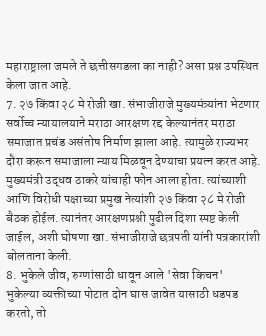महाराष्ट्राला जमले ते छत्तीसगडला का नाही? असा प्रश्न उपस्थित केला जात आहे.
7. २७ किंवा २८ मे रोजी खा. संभाजीराजे मुख्यमंत्र्यांना भेटणार
सर्वोच्च न्यायालयाने मराठा आरक्षण रद्द केल्यानंतर मराठा समाजात प्रचंड असंतोष निर्माण झाला आहे. त्यामुळे राज्यभर दौरा करून समाजाला न्याय मिळवून देण्याचा प्रयत्न करत आहे. मुख्यमंत्री उद्धव ठाकरे यांचाही फोन आला होता. त्यांच्याशी आणि विरोधी पक्षाच्या प्रमुख नेत्यांशी २७ किंवा २८ मे रोजी बैठक होईल. त्यानंतर आरक्षणप्रश्नी पुढील दिशा स्पष्ट केली जाईल, अशी घोषणा खा. संभाजीराजे छत्रपती यांनी पत्रकारांशी बोलताना केली.
8. भुकेले जीव, रुग्णांसाठी धावून आले 'सेवा किचन'
भुकेल्या व्यक्तीच्या पोटात दोन घास जावेत यासाठी धडपड करतो, तो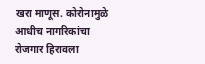खरा माणूस. कोरोनामुळे आधीच नागरिकांचा रोजगार हिरावला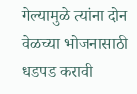गेल्यामुळे त्यांना दोन वेळच्या भोजनासाठी धडपड करावी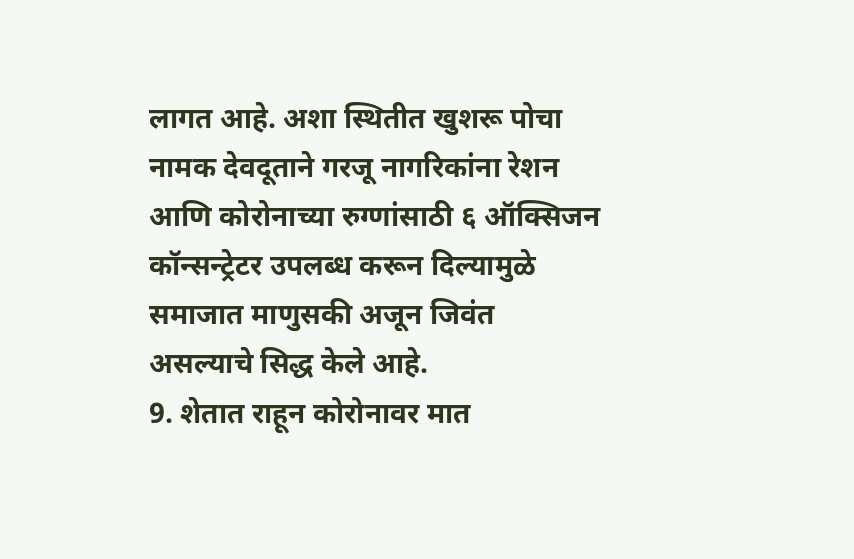लागत आहे. अशा स्थितीत खुशरू पोचा नामक देवदूताने गरजू नागरिकांना रेशन आणि कोरोनाच्या रुग्णांसाठी ६ ऑक्सिजन कॉन्सन्ट्रेटर उपलब्ध करून दिल्यामुळे समाजात माणुसकी अजून जिवंत असल्याचे सिद्ध केले आहे.
9. शेतात राहून कोरोनावर मात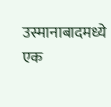उस्मानाबादमध्ये एक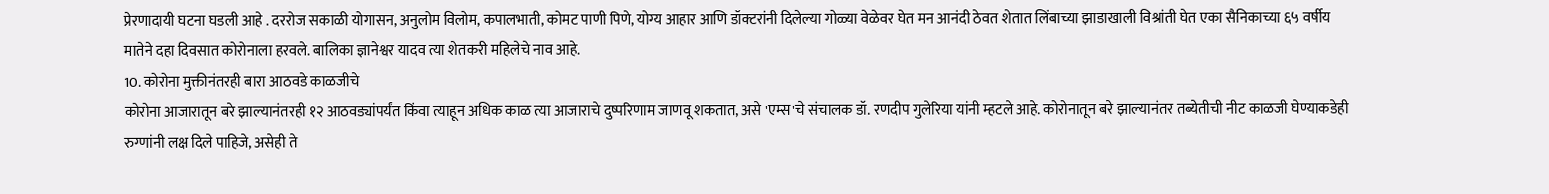प्रेरणादायी घटना घडली आहे . दररोज सकाळी योगासन, अनुलोम विलोम, कपालभाती, कोमट पाणी पिणे, योग्य आहार आणि डॉक्टरांनी दिलेल्या गोळ्या वेळेवर घेत मन आनंदी ठेवत शेतात लिंबाच्या झाडाखाली विश्रांती घेत एका सैनिकाच्या ६५ वर्षीय मातेने दहा दिवसात कोरोनाला हरवले. बालिका ज्ञानेश्वर यादव त्या शेतकरी महिलेचे नाव आहे.
10. कोरोना मुक्तीनंतरही बारा आठवडे काळजीचे
कोरोना आजारातून बरे झाल्यानंतरही १२ आठवड्यांपर्यंत किंवा त्याहून अधिक काळ त्या आजाराचे दुष्परिणाम जाणवू शकतात, असे 'एम्स'चे संचालक डॉ. रणदीप गुलेरिया यांनी म्हटले आहे. कोरोनातून बरे झाल्यानंतर तब्येतीची नीट काळजी घेण्याकडेही रुग्णांनी लक्ष दिले पाहिजे, असेही ते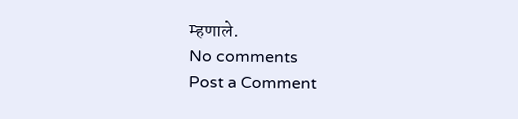म्हणाले.
No comments
Post a Comment